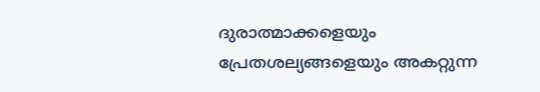ദുരാത്മാക്കളെയും പ്രേതശല്യങ്ങളെയും അകറ്റുന്ന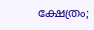ക്ഷേത്രം;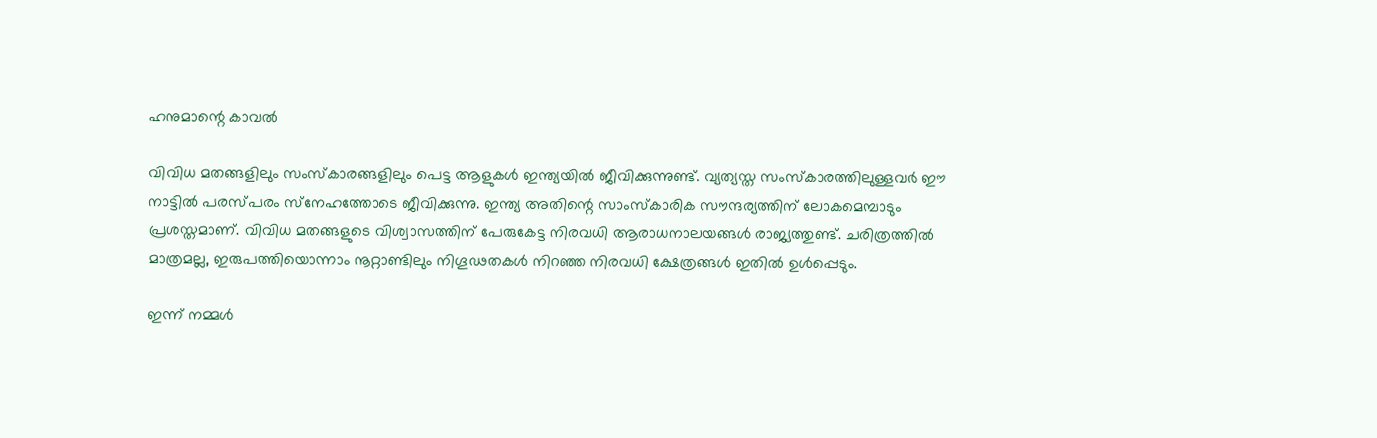ഹനുമാന്റെ കാവല്‍

വിവിധ മതങ്ങളിലും സംസ്‌കാരങ്ങളിലും പെട്ട ആളുകള്‍ ഇന്ത്യയില്‍ ജീവിക്കുന്നുണ്ട്. വ്യത്യസ്ത സംസ്‌കാരത്തിലുള്ളവര്‍ ഈ നാട്ടില്‍ പരസ്പരം സ്‌നേഹത്തോടെ ജീവിക്കുന്നു. ഇന്ത്യ അതിന്റെ സാംസ്‌കാരിക സൗന്ദര്യത്തിന് ലോകമെമ്പാടും പ്രശസ്തമാണ്. വിവിധ മതങ്ങളുടെ വിശ്വാസത്തിന് പേരുകേട്ട നിരവധി ആരാധനാലയങ്ങള്‍ രാജ്യത്തുണ്ട്. ചരിത്രത്തില്‍ മാത്രമല്ല, ഇരുപത്തിയൊന്നാം നൂറ്റാണ്ടിലും നിഗൂഢതകള്‍ നിറഞ്ഞ നിരവധി ക്ഷേത്രങ്ങള്‍ ഇതില്‍ ഉള്‍പ്പെടും.

ഇന്ന് നമ്മള്‍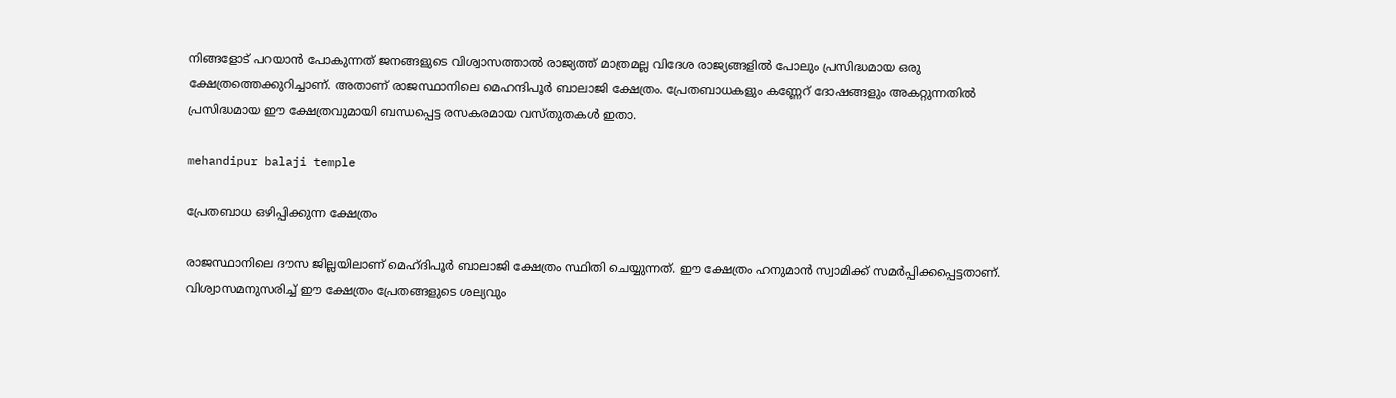നിങ്ങളോട് പറയാന്‍ പോകുന്നത് ജനങ്ങളുടെ വിശ്വാസത്താല്‍ രാജ്യത്ത് മാത്രമല്ല വിദേശ രാജ്യങ്ങളില്‍ പോലും പ്രസിദ്ധമായ ഒരു ക്ഷേത്രത്തെക്കുറിച്ചാണ്. അതാണ് രാജസ്ഥാനിലെ മെഹന്ദിപൂര്‍ ബാലാജി ക്ഷേത്രം. പ്രേതബാധകളും കണ്ണേറ് ദോഷങ്ങളും അകറ്റുന്നതില്‍ പ്രസിദ്ധമായ ഈ ക്ഷേത്രവുമായി ബന്ധപ്പെട്ട രസകരമായ വസ്തുതകള്‍ ഇതാ.

mehandipur balaji temple

പ്രേതബാധ ഒഴിപ്പിക്കുന്ന ക്ഷേത്രം

രാജസ്ഥാനിലെ ദൗസ ജില്ലയിലാണ് മെഹ്ദിപൂര്‍ ബാലാജി ക്ഷേത്രം സ്ഥിതി ചെയ്യുന്നത്. ഈ ക്ഷേത്രം ഹനുമാന്‍ സ്വാമിക്ക് സമര്‍പ്പിക്കപ്പെട്ടതാണ്. വിശ്വാസമനുസരിച്ച് ഈ ക്ഷേത്രം പ്രേതങ്ങളുടെ ശല്യവും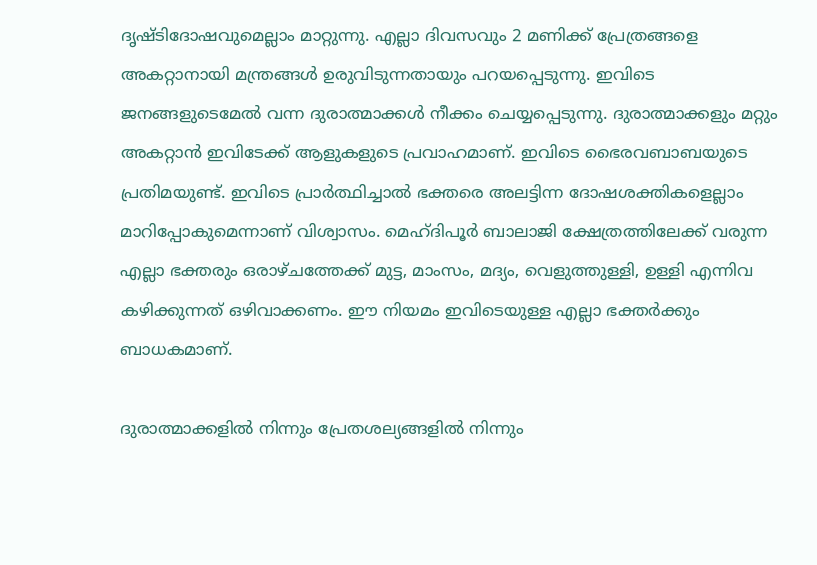ദൃഷ്ടിദോഷവുമെല്ലാം മാറ്റുന്നു. എല്ലാ ദിവസവും 2 മണിക്ക് പ്രേത്രങ്ങളെ അകറ്റാനായി മന്ത്രങ്ങള്‍ ഉരുവിടുന്നതായും പറയപ്പെടുന്നു. ഇവിടെ ജനങ്ങളുടെമേല്‍ വന്ന ദുരാത്മാക്കള്‍ നീക്കം ചെയ്യപ്പെടുന്നു. ദുരാത്മാക്കളും മറ്റും അകറ്റാന്‍ ഇവിടേക്ക് ആളുകളുടെ പ്രവാഹമാണ്. ഇവിടെ ഭൈരവബാബയുടെ പ്രതിമയുണ്ട്. ഇവിടെ പ്രാര്‍ത്ഥിച്ചാല്‍ ഭക്തരെ അലട്ടിന്ന ദോഷശക്തികളെല്ലാം മാറിപ്പോകുമെന്നാണ് വിശ്വാസം. മെഹ്ദിപൂര്‍ ബാലാജി ക്ഷേത്രത്തിലേക്ക് വരുന്ന എല്ലാ ഭക്തരും ഒരാഴ്ചത്തേക്ക് മുട്ട, മാംസം, മദ്യം, വെളുത്തുള്ളി, ഉള്ളി എന്നിവ കഴിക്കുന്നത് ഒഴിവാക്കണം. ഈ നിയമം ഇവിടെയുള്ള എല്ലാ ഭക്തര്‍ക്കും ബാധകമാണ്.

ദുരാത്മാക്കളില്‍ നിന്നും പ്രേതശല്യങ്ങളില്‍ നിന്നും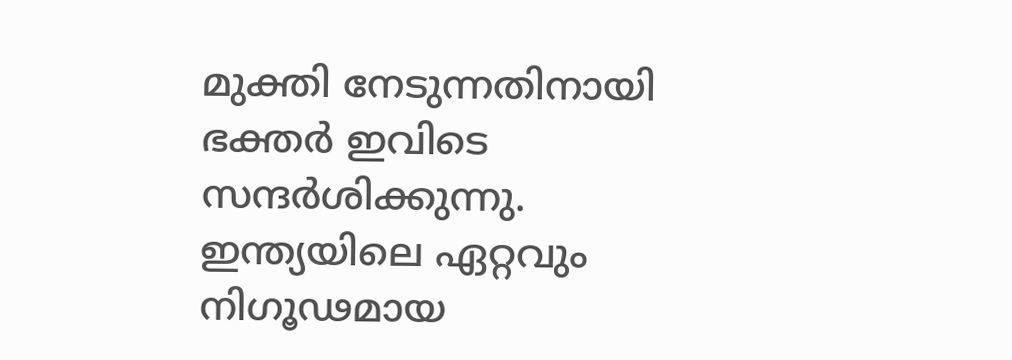മുക്തി നേടുന്നതിനായി ഭക്തര്‍ ഇവിടെ സന്ദര്‍ശിക്കുന്നു. ഇന്ത്യയിലെ ഏറ്റവും നിഗൂഢമായ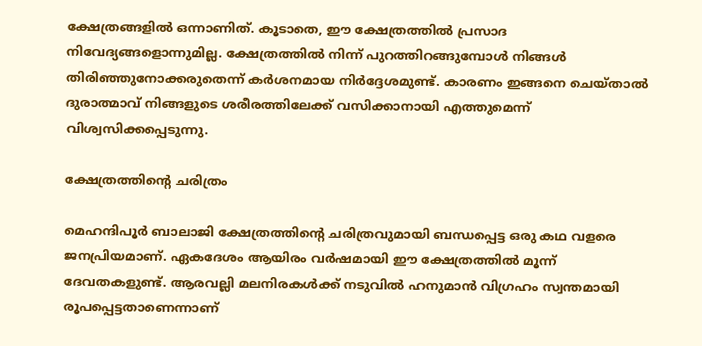ക്ഷേത്രങ്ങളില്‍ ഒന്നാണിത്. കൂടാതെ, ഈ ക്ഷേത്രത്തില്‍ പ്രസാദ നിവേദ്യങ്ങളൊന്നുമില്ല. ക്ഷേത്രത്തില്‍ നിന്ന് പുറത്തിറങ്ങുമ്പോള്‍ നിങ്ങള്‍ തിരിഞ്ഞുനോക്കരുതെന്ന് കര്‍ശനമായ നിര്‍ദ്ദേശമുണ്ട്. കാരണം ഇങ്ങനെ ചെയ്താല്‍ ദുരാത്മാവ് നിങ്ങളുടെ ശരീരത്തിലേക്ക് വസിക്കാനായി എത്തുമെന്ന് വിശ്വസിക്കപ്പെടുന്നു.

ക്ഷേത്രത്തിന്റെ ചരിത്രം

മെഹന്ദിപൂര്‍ ബാലാജി ക്ഷേത്രത്തിന്റെ ചരിത്രവുമായി ബന്ധപ്പെട്ട ഒരു കഥ വളരെ ജനപ്രിയമാണ്. ഏകദേശം ആയിരം വര്‍ഷമായി ഈ ക്ഷേത്രത്തില്‍ മൂന്ന് ദേവതകളുണ്ട്. ആരവല്ലി മലനിരകള്‍ക്ക് നടുവില്‍ ഹനുമാന്‍ വിഗ്രഹം സ്വന്തമായി രൂപപ്പെട്ടതാണെന്നാണ്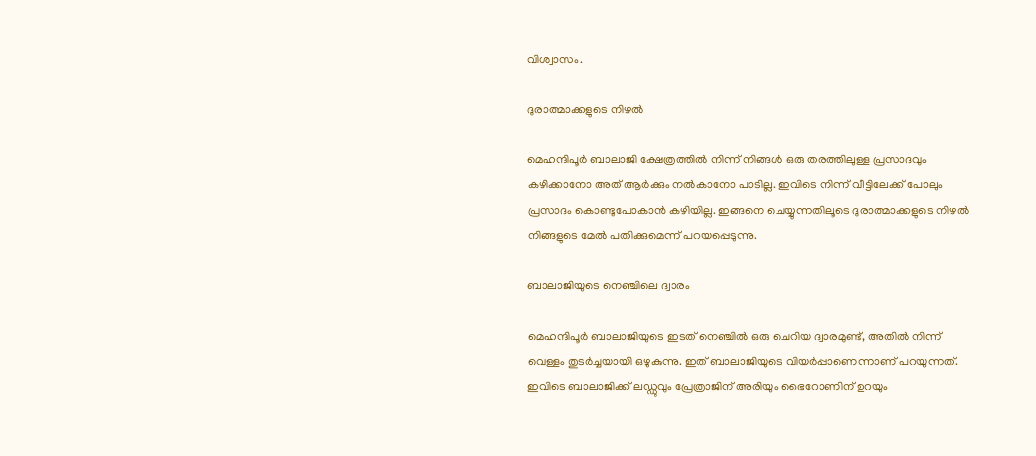വിശ്വാസം.

ദുരാത്മാക്കളുടെ നിഴല്‍

മെഹന്ദിപൂര്‍ ബാലാജി ക്ഷേത്രത്തില്‍ നിന്ന് നിങ്ങള്‍ ഒരു തരത്തിലുള്ള പ്രസാദവും കഴിക്കാനോ അത് ആര്‍ക്കും നല്‍കാനോ പാടില്ല. ഇവിടെ നിന്ന് വീട്ടിലേക്ക് പോലും പ്രസാദം കൊണ്ടുപോകാന്‍ കഴിയില്ല. ഇങ്ങനെ ചെയ്യുന്നതിലൂടെ ദുരാത്മാക്കളുടെ നിഴല്‍ നിങ്ങളുടെ മേല്‍ പതിക്കുമെന്ന് പറയപ്പെടുന്നു.

ബാലാജിയുടെ നെഞ്ചിലെ ദ്വാരം

മെഹന്ദിപൂര്‍ ബാലാജിയുടെ ഇടത് നെഞ്ചില്‍ ഒരു ചെറിയ ദ്വാരമുണ്ട്, അതില്‍ നിന്ന് വെള്ളം തുടര്‍ച്ചയായി ഒഴുകുന്നു. ഇത് ബാലാജിയുടെ വിയര്‍പ്പാണെന്നാണ് പറയുന്നത്. ഇവിടെ ബാലാജിക്ക് ലഡ്ഡുവും പ്രേത്രാജിന് അരിയും ഭൈറോണിന് ഉറയും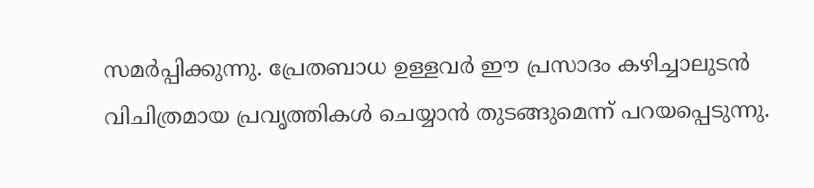സമര്‍പ്പിക്കുന്നു. പ്രേതബാധ ഉള്ളവര്‍ ഈ പ്രസാദം കഴിച്ചാലുടന്‍ വിചിത്രമായ പ്രവൃത്തികള്‍ ചെയ്യാന്‍ തുടങ്ങുമെന്ന് പറയപ്പെടുന്നു.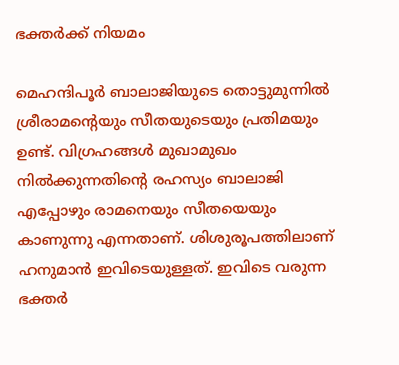ഭക്തര്‍ക്ക് നിയമം

മെഹന്ദിപൂര്‍ ബാലാജിയുടെ തൊട്ടുമുന്നില്‍ ശ്രീരാമന്റെയും സീതയുടെയും പ്രതിമയും ഉണ്ട്. വിഗ്രഹങ്ങള്‍ മുഖാമുഖം നില്‍ക്കുന്നതിന്റെ രഹസ്യം ബാലാജി എപ്പോഴും രാമനെയും സീതയെയും കാണുന്നു എന്നതാണ്. ശിശുരൂപത്തിലാണ് ഹനുമാന്‍ ഇവിടെയുള്ളത്. ഇവിടെ വരുന്ന ഭക്തര്‍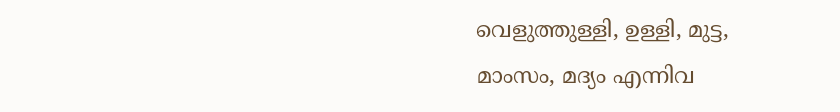വെളുത്തുള്ളി, ഉള്ളി, മുട്ട, മാംസം, മദ്യം എന്നിവ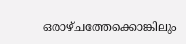ഒരാഴ്ചത്തേക്കൊങ്കിലും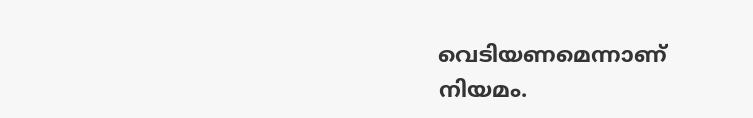വെടിയണമെന്നാണ് നിയമം.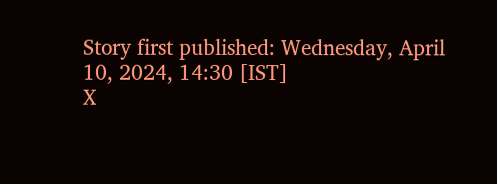Story first published: Wednesday, April 10, 2024, 14:30 [IST]
X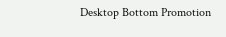Desktop Bottom Promotion